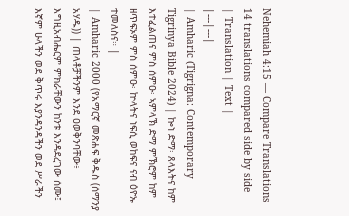Nehemiah 4:15 — Compare Translations
14 translations compared side by side
| Translation | Text |
|---|---|
| Amharic (Tigrigna: Contemporary Tigrinya Bible 2024) | ኰነ ድማ፡ ጸላእትና ከም እተፈልጠና ምስ ሰምዑ፡ ኣምላኽ ድማ ምኽሮም ከም ዘጥፍኦም ምስ ሰምዑ፡ ኵላትና ነፍሲ ወከፍና ናብ ዕዮኡ ተመለስና። |
| Amharic 2000 (የአማርኛ መጽሐፍ ቅዱስ (ሰማንያ አሃዱ)) | ጠላቶቻችንም እንደ ዐወቅንባቸው፥ እግዚአብሔርም ምክራቸውን ከንቱ እንዳደረገው ሰሙ፤ እኛም ሁላችን ወደ ቅጥሩ እያንዳንዳችን ወደ ሥራችን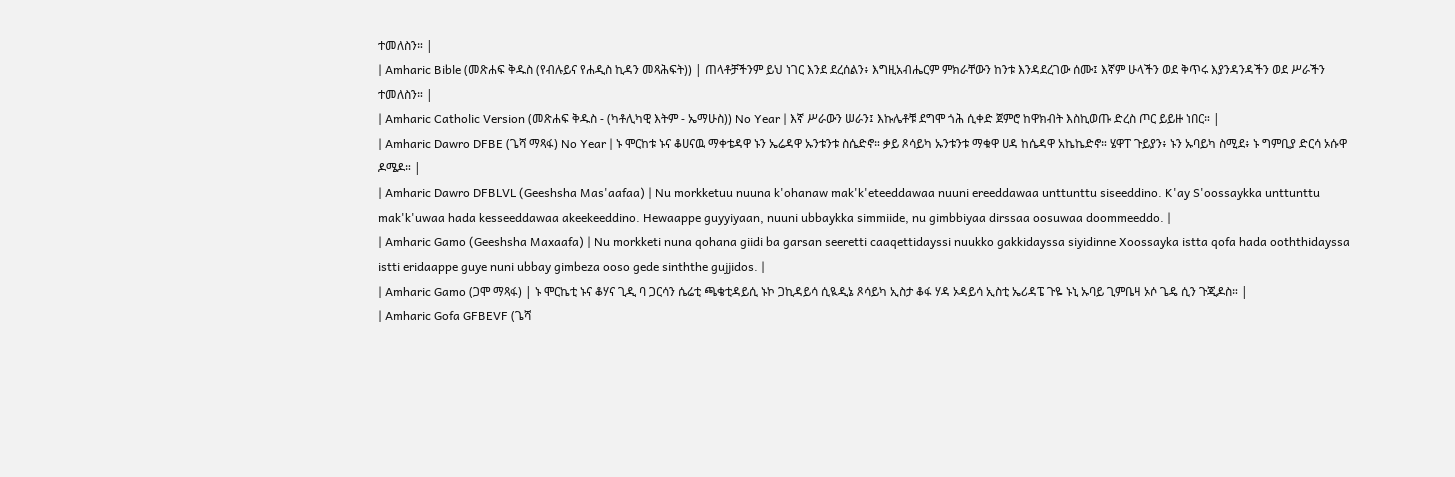ተመለስን። |
| Amharic Bible (መጽሐፍ ቅዱስ (የብሉይና የሐዲስ ኪዳን መጻሕፍት)) | ጠላቶቻችንም ይህ ነገር እንደ ደረሰልን፥ እግዚአብሔርም ምክራቸውን ከንቱ እንዳደረገው ሰሙ፤ እኛም ሁላችን ወደ ቅጥሩ እያንዳንዳችን ወደ ሥራችን ተመለስን። |
| Amharic Catholic Version (መጽሐፍ ቅዱስ - (ካቶሊካዊ እትም - ኤማሁስ)) No Year | እኛ ሥራውን ሠራን፤ እኩሌቶቹ ደግሞ ጎሕ ሲቀድ ጀምሮ ከዋክብት እስኪወጡ ድረስ ጦር ይይዙ ነበር። |
| Amharic Dawro DFBE (ጌሻ ማጻፋ) No Year | ኑ ሞርከቱ ኑና ቆሀናዉ ማቀቴዳዋ ኑን ኤሬዳዋ ኡንቱንቱ ስሴድኖ። ቃይ ጾሳይካ ኡንቱንቱ ማቁዋ ሀዳ ከሴዳዋ አኬኬድኖ። ሄዋፐ ጉይያን፥ ኑን ኡባይካ ስሚደ፥ ኑ ግምቢያ ድርሳ ኦሱዋ ዶሜዶ። |
| Amharic Dawro DFBLVL (Geeshsha Mas'aafaa) | Nu morkketuu nuuna k'ohanaw mak'k'eteeddawaa nuuni ereeddawaa unttunttu siseeddino. K'ay S'oossaykka unttunttu mak'k'uwaa hada kesseeddawaa akeekeeddino. Hewaappe guyyiyaan, nuuni ubbaykka simmiide, nu gimbbiyaa dirssaa oosuwaa doommeeddo. |
| Amharic Gamo (Geeshsha Maxaafa) | Nu morkketi nuna qohana giidi ba garsan seeretti caaqettidayssi nuukko gakkidayssa siyidinne Xoossayka istta qofa hada ooththidayssa istti eridaappe guye nuni ubbay gimbeza ooso gede sinththe gujjidos. |
| Amharic Gamo (ጋሞ ማጻፋ) | ኑ ሞርኬቲ ኑና ቆሃና ጊዲ ባ ጋርሳን ሴሬቲ ጫቄቲዳይሲ ኑኮ ጋኪዳይሳ ሲዪዲኔ ጾሳይካ ኢስታ ቆፋ ሃዳ ኦዳይሳ ኢስቲ ኤሪዳፔ ጉዬ ኑኒ ኡባይ ጊምቤዛ ኦሶ ጌዴ ሲን ጉጂዶስ። |
| Amharic Gofa GFBEVF (ጌሻ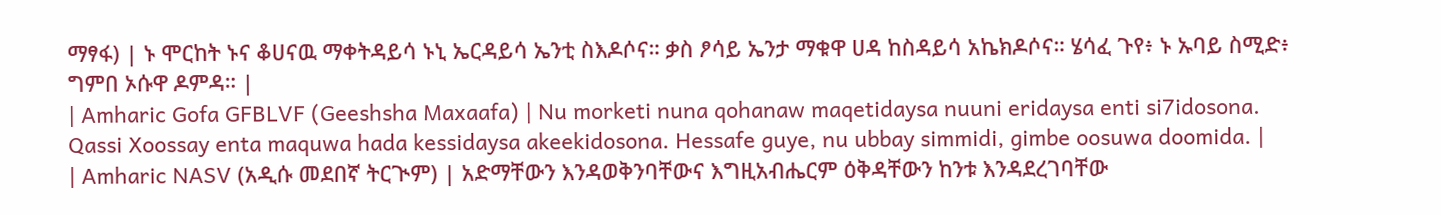ማፃፋ) | ኑ ሞርከት ኑና ቆሀናዉ ማቀትዳይሳ ኑኒ ኤርዳይሳ ኤንቲ ስእዶሶና። ቃስ ፆሳይ ኤንታ ማቁዋ ሀዳ ከስዳይሳ አኬክዶሶና። ሄሳፈ ጉየ፥ ኑ ኡባይ ስሚድ፥ ግምበ ኦሱዋ ዶምዳ። |
| Amharic Gofa GFBLVF (Geeshsha Maxaafa) | Nu morketi nuna qohanaw maqetidaysa nuuni eridaysa enti si7idosona. Qassi Xoossay enta maquwa hada kessidaysa akeekidosona. Hessafe guye, nu ubbay simmidi, gimbe oosuwa doomida. |
| Amharic NASV (አዲሱ መደበኛ ትርጒም) | አድማቸውን እንዳወቅንባቸውና እግዚአብሔርም ዕቅዳቸውን ከንቱ እንዳደረገባቸው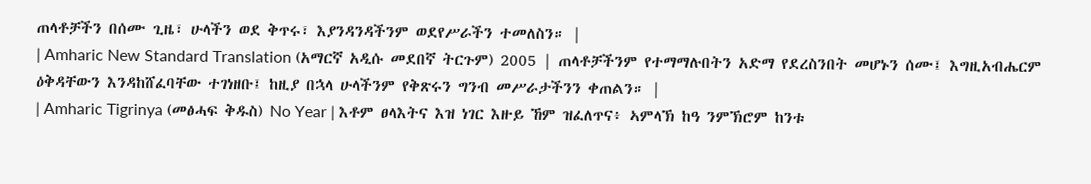ጠላቶቻችን በሰሙ ጊዜ፣ ሁላችን ወደ ቅጥሩ፣ እያንዳንዳችንም ወደየሥራችን ተመለስን። |
| Amharic New Standard Translation (አማርኛ አዲሱ መደበኛ ትርጉም) 2005 | ጠላቶቻችንም የተማማሉበትን አድማ የደረስንበት መሆኑን ሰሙ፤ እግዚአብሔርም ዕቅዳቸውን እንዳከሸፈባቸው ተገነዘቡ፤ ከዚያ በኋላ ሁላችንም የቅጽሩን ግንብ መሥራታችንን ቀጠልን። |
| Amharic Tigrinya (መፅሓፍ ቅዱስ) No Year | እቶም ፀላእትና እዝ ነገር እዙይ ኸም ዝፈለጥና፥ ኣምላኽ ከዓ ንምኽሮም ከንቱ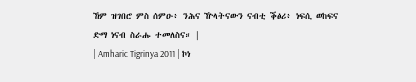ኸም ዝገበሮ ምስ ሰምዑ፥ ንሕና ዅላትናውን ናብቲ ቕፅሪ፥ ነፍሲ ወከፍና ድማ ነናብ ስራሑ ተመለስና። |
| Amharic Tigrinya 2011 | ኮነ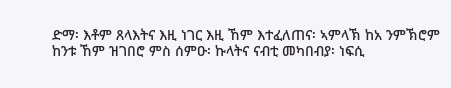ድማ፡ እቶም ጸላእትና እዚ ነገር እዚ ኸም እተፈለጠና፡ ኣምላኽ ከአ ንምኽሮም ከንቱ ኸም ዝገበሮ ምስ ሰምዑ፡ ኩላትና ናብቲ መካበብያ፡ ነፍሲ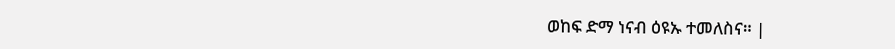ወከፍ ድማ ነናብ ዕዩኡ ተመለስና። |